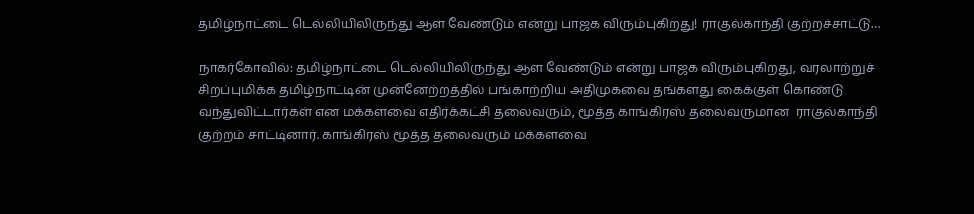தமிழ்நாட்டை டெல்லியிலிருந்து ஆள வேண்டும் என்று பாஜக விரும்புகிறது! ராகுல்காந்தி குற்றச்சாட்டு…

நாகர்கோவில்: தமிழ்நாட்டை டெல்லியிலிருந்து ஆள வேண்டும் என்று பாஜக விரும்புகிறது, வரலாற்றுச் சிறப்புமிக்க தமிழ்நாட்டின் முன்னேற்றத்தில் பங்காற்றிய அதிமுகவை தங்களது கைக்குள் கொண்டு வந்துவிட்டார்கள் என மக்களவை எதிர்க்கட்சி தலைவரும், மூத்த காங்கிரஸ் தலைவருமான  ராகுல்காந்தி குற்றம் சாட்டினார். காங்கிரஸ் மூத்த தலைவரும் மக்களவை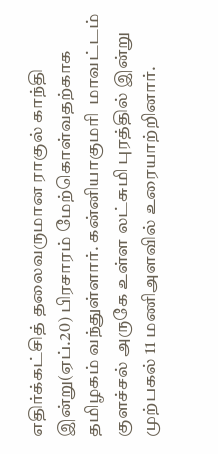எதிர்க்கட்சித் தலைவருமான ராகுல் காந்தி இன்று(ஏப்.20) பிரசாரம் மேற்கொள்வதற்காக தமிழகம் வந்துள்ளார். கன்னியாகுமரி  மாவட்டம் குளச்சல் அருகே உள்ள லட்சுமி புரத்தில் இன்று முற்பகல் 11 மணிஅளவில் உரையாற்றினார்.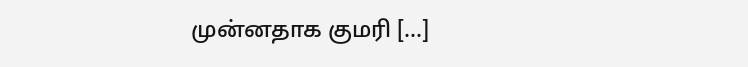முன்னதாக குமரி […]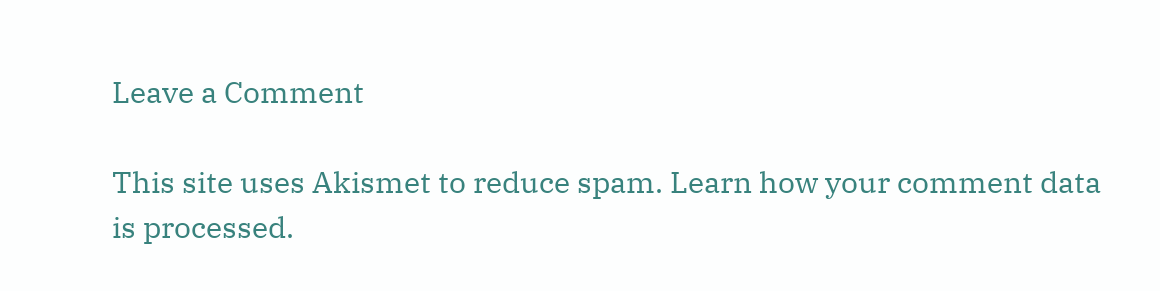Leave a Comment

This site uses Akismet to reduce spam. Learn how your comment data is processed.